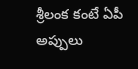శ్రీలంక కంటే ఏపీ అప్పులు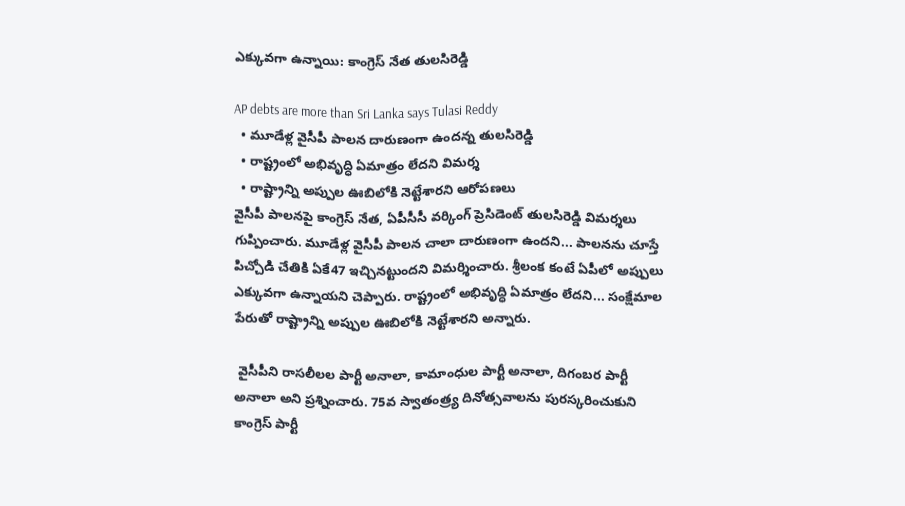ఎక్కువగా ఉన్నాయి: కాంగ్రెస్ నేత తులసిరెడ్డి

AP debts are more than Sri Lanka says Tulasi Reddy
  • మూడేళ్ల వైసీపీ పాలన దారుణంగా ఉందన్న తులసిరెడ్డి
  • రాష్ట్రంలో అభివృద్ధి ఏమాత్రం లేదని విమర్శ
  • రాష్ట్రాన్ని అప్పుల ఊబిలోకి నెట్టేశారని ఆరోపణలు
వైసీపీ పాలనపై కాంగ్రెస్ నేత, ఏపీసీసీ వర్కింగ్ ప్రెసిడెంట్ తులసిరెడ్డి విమర్శలు గుప్పించారు. మూడేళ్ల వైసీపీ పాలన చాలా దారుణంగా ఉందని... పాలనను చూస్తే పిచ్చోడి చేతికి ఏకే47 ఇచ్చినట్టుందని విమర్శించారు. శ్రీలంక కంటే ఏపీలో అప్పులు ఎక్కువగా ఉన్నాయని చెప్పారు. రాష్ట్రంలో అభివృద్ధి ఏమాత్రం లేదని... సంక్షేమాల పేరుతో రాష్ట్రాన్ని అప్పుల ఊబిలోకి నెట్టేశారని అన్నారు.

 వైసీపీని రాసలీలల పార్టీ అనాలా, కామాంధుల పార్టీ అనాలా, దిగంబర పార్టీ అనాలా అని ప్రశ్నించారు. 75వ స్వాతంత్ర్య దినోత్సవాలను పురస్కరించుకుని కాంగ్రెస్ పార్టీ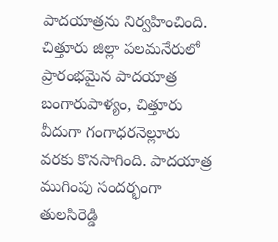పాదయాత్రను నిర్వహించింది. చిత్తూరు జిల్లా పలమనేరులో ప్రారంభమైన పాదయాత్ర బంగారుపాళ్యం, చిత్తూరు వీదుగా గంగాధరనెల్లూరు వరకు కొనసాగింది. పాదయాత్ర ముగింపు సందర్భంగా తులసిరెడ్డి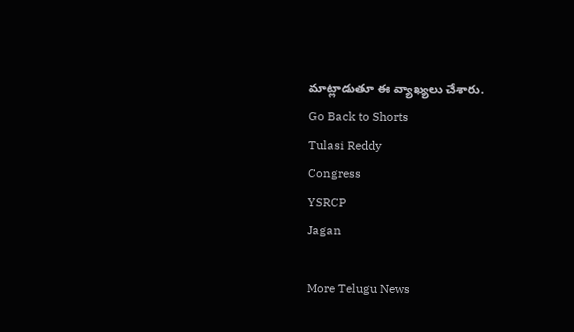మాట్లాడుతూ ఈ వ్యాఖ్యలు చేశారు.
Go Back to Shorts
Tulasi Reddy
Congress
YSRCP
Jagan

More Telugu News